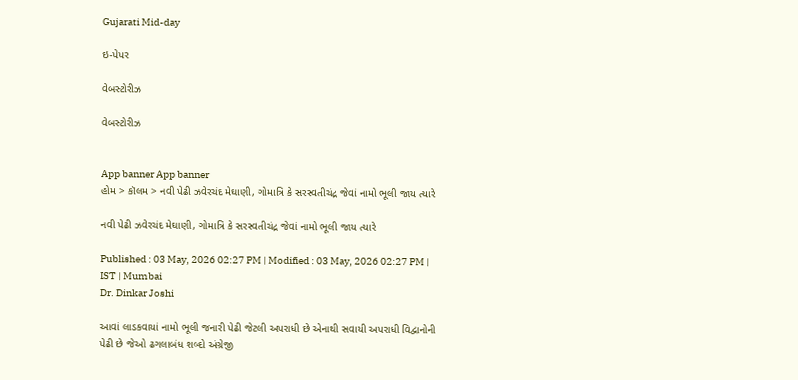Gujarati Mid-day

ઇ-પેપર

વેબસ્ટોરીઝ

વેબસ્ટોરીઝ


App banner App banner
હોમ > કૉલમ > નવી પેઢી ઝવેરચંદ મેઘાણી, ગોમાત્રિ કે સરસ્વતીચંદ્ર જેવાં નામો ભૂલી જાય ત્યારે

નવી પેઢી ઝવેરચંદ મેઘાણી, ગોમાત્રિ કે સરસ્વતીચંદ્ર જેવાં નામો ભૂલી જાય ત્યારે

Published : 03 May, 2026 02:27 PM | Modified : 03 May, 2026 02:27 PM | IST | Mumbai
Dr. Dinkar Joshi

આવાં લાડકવાયાં નામો ભૂલી જનારી પેઢી જેટલી અપરાધી છે એનાથી સવાયી અપરાધી વિદ્વાનોની પેઢી છે જેઓ ઢગલાબંધ શબ્દો અંગ્રેજી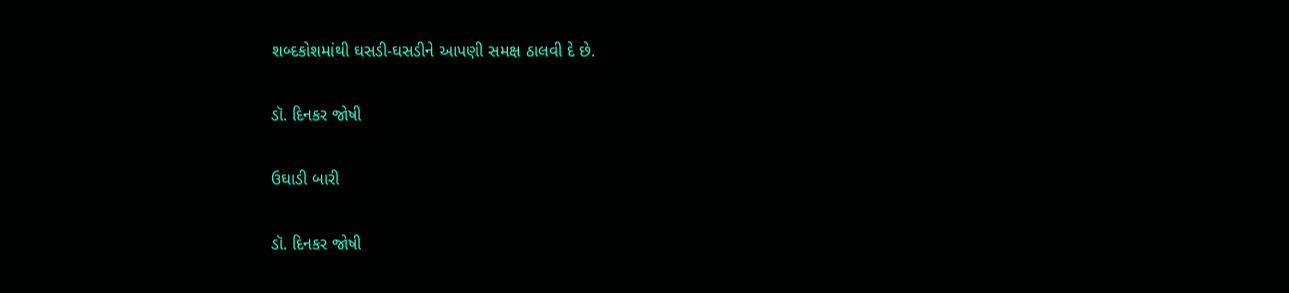શબ્દકોશમાંથી ઘસડી-ઘસડીને આપણી સમક્ષ ઠાલવી દે છે.

ડૉ. દિનકર જોષી

ઉઘાડી બારી

ડૉ. દિનકર જોષી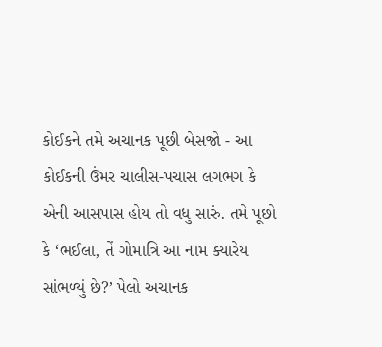કોઈકને તમે અચાનક પૂછી બેસજો - આ કોઈકની ઉંમર ચાલીસ-પચાસ લગભગ કે એની આસપાસ હોય તો વધુ સારું. તમે પૂછો કે ‘ભઈલા, તેં ગોમાત્રિ આ નામ ક્યારેય સાંભળ્યું છે?’ પેલો અચાનક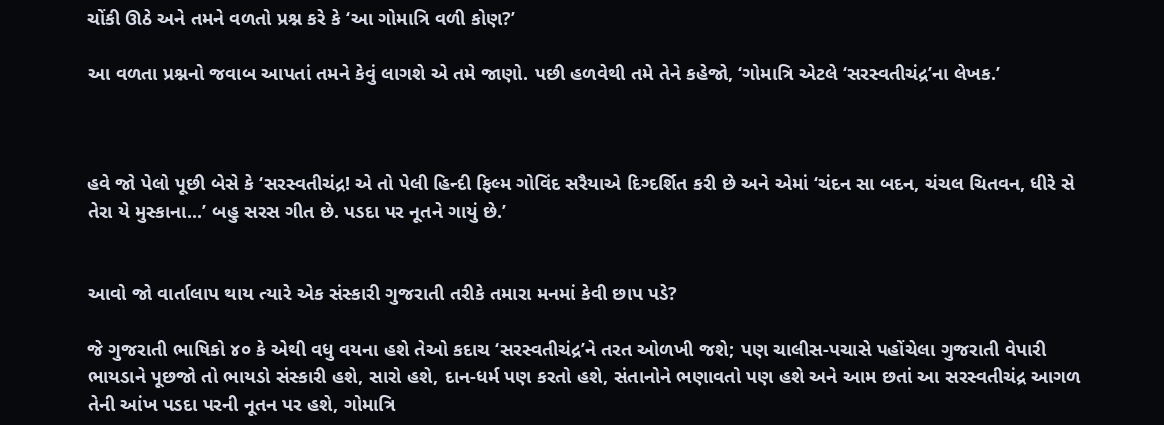ચોંકી ઊઠે અને તમને વળતો પ્રશ્ન કરે કે ‘આ ગોમાત્રિ વળી કોણ?’

આ વળતા પ્રશ્નનો જવાબ આપતાં તમને કેવું લાગશે એ તમે જાણો. પછી હળવેથી તમે તેને કહેજો, ‘ગોમાત્રિ એટલે ‘સરસ્વતીચંદ્ર’ના લેખક.’



હવે જો પેલો પૂછી બેસે કે ‘સરસ્વતીચંદ્ર! એ તો પેલી હિન્દી ફિલ્મ ગોવિંદ સરૈયાએ દિગ્દર્શિત કરી છે અને એમાં ‘ચંદન સા બદન, ચંચલ ચિતવન, ધીરે સે તેરા યે મુસ્કાના...’ બહુ સરસ ગીત છે. પડદા પર નૂતને ગાયું છે.’


આવો જો વાર્તાલાપ થાય ત્યારે એક સંસ્કારી ગુજરાતી તરીકે તમારા મનમાં કેવી છાપ પડે?

જે ગુજરાતી ભાષિકો ૪૦ કે એથી વધુ વયના હશે તેઓ કદાચ ‘સરસ્વતીચંદ્ર’ને તરત ઓળખી જશે; પણ ચાલીસ-પચાસે પહોંચેલા ગુજરાતી વેપારી ભાયડાને પૂછજો તો ભાયડો સંસ્કારી હશે, સારો હશે, દાન-ધર્મ પણ કરતો હશે, સંતાનોને ભણાવતો પણ હશે અને આમ છતાં આ સરસ્વતીચંદ્ર આગળ તેની આંખ પડદા પરની નૂતન પર હશે, ગોમાત્રિ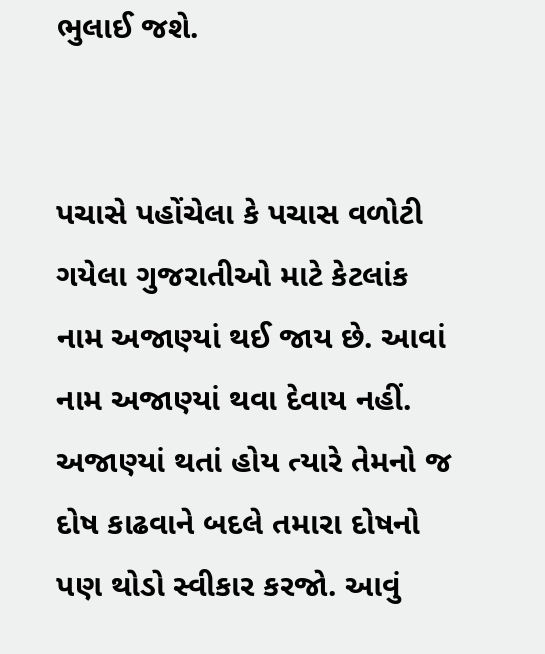ભુલાઈ જશે.


પચાસે પહોંચેલા કે પચાસ વળોટી ગયેલા ગુજરાતીઓ માટે કેટલાંક નામ અજાણ્યાં થઈ જાય છે. આવાં નામ અજાણ્યાં થવા દેવાય નહીં. અજાણ્યાં થતાં હોય ત્યારે તેમનો જ દોષ કાઢવાને બદલે તમારા દોષનો પણ થોડો સ્વીકાર કરજો. આવું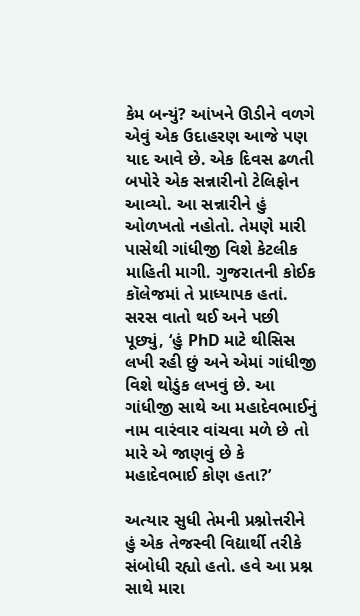કેમ બન્યું? આંખને ઊડીને વળગે એવું એક ઉદાહરણ આજે પણ યાદ આવે છે. એક દિવસ ઢળતી બપોરે એક સન્નારીનો ટેલિફોન આવ્યો. આ સન્નારીને હું ઓળખતો નહોતો. તેમણે મારી પાસેથી ગાંધીજી વિશે કેટલીક માહિતી માગી. ગુજરાતની કોઈક કૉલેજમાં તે પ્રાધ્યાપક હતાં. સરસ વાતો થઈ અને પછી પૂછ્યું, ‘હું PhD માટે થીસિસ લખી રહી છું અને એમાં ગાંધીજી વિશે થોડુંક લખવું છે. આ ગાંધીજી સાથે આ મહાદેવભાઈનું નામ વારંવાર વાંચવા મળે છે તો મારે એ જાણવું છે કે મહાદેવભાઈ કોણ હતા?’

અત્યાર સુધી તેમની પ્રશ્નોત્તરીને હું એક તેજસ્વી વિદ્યાર્થી તરીકે સંબોધી રહ્યો હતો. હવે આ પ્રશ્ન સાથે મારા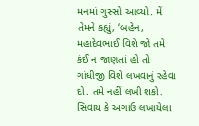મનમાં ગુસ્સો આવ્યો. મેં તેમને કહ્યું, ‘બહેન, મહાદેવભાઈ વિશે જો તમે કંઈ ન જાણતાં હો તો ગાંધીજી વિશે લખવાનું રહેવા દો. તમે નહીં લખી શકો. સિવાય કે અગાઉ લખાયેલા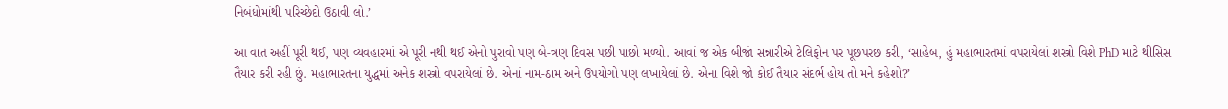નિબંધોમાંથી પરિચ્છેદો ઉઠાવી લો.’

આ વાત અહીં પૂરી થઈ, પણ વ્યવહારમાં એ પૂરી નથી થઈ એનો પુરાવો પણ બે-ત્રણ દિવસ પછી પાછો મળ્યો. આવાં જ એક બીજાં સન્નારીએ ટેલિફોન પર પૂછપરછ કરી, ‘સાહેબ, હું મહાભારતમાં વપરાયેલાં શસ્ત્રો વિશે PhD માટે થીસિસ તૈયાર કરી રહી છું. મહાભારતના યુદ્ધમાં અનેક શસ્ત્રો વપરાયેલાં છે. એનાં નામ-ઠામ અને ઉપયોગો પણ લખાયેલાં છે. એના વિશે જો કોઈ તૈયાર સંદર્ભ હોય તો મને કહેશો?’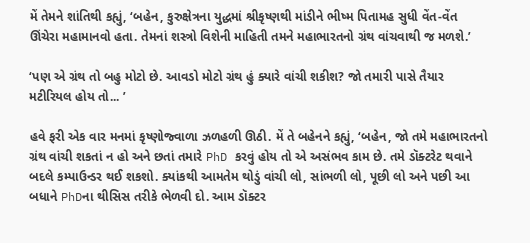મેં તેમને શાંતિથી કહ્યું, ‘બહેન, કુરુક્ષેત્રના યુદ્ધમાં શ્રીકૃષ્ણથી માંડીને ભીષ્મ પિતામહ સુધી વેંત-વેંત ઊંચેરા મહામાનવો હતા. તેમનાં શસ્ત્રો વિશેની માહિતી તમને મહાભારતનો ગ્રંથ વાંચવાથી જ મળશે.’

‘પણ એ ગ્રંથ તો બહુ મોટો છે. આવડો મોટો ગ્રંથ હું ક્યારે વાંચી શકીશ? જો તમારી પાસે તૈયાર મટીરિયલ હોય તો... ’

હવે ફરી એક વાર મનમાં કૃષ્ણોજ્વાળા ઝળહળી ઊઠી. મેં તે બહેનને કહ્યું, ‘બહેન, જો તમે મહાભારતનો ગ્રંથ વાંચી શકતાં ન હો અને છતાં તમારે PhD કરવું હોય તો એ અસંભવ કામ છે. તમે ડૉક્ટરેટ થવાને બદલે કમ્પાઉન્ડર થઈ શકશો. ક્યાંકથી આમતેમ થોડું વાંચી લો, સાંભળી લો, પૂછી લો અને પછી આ બધાને PhDના થીસિસ તરીકે ભેળવી દો. આમ ડૉક્ટર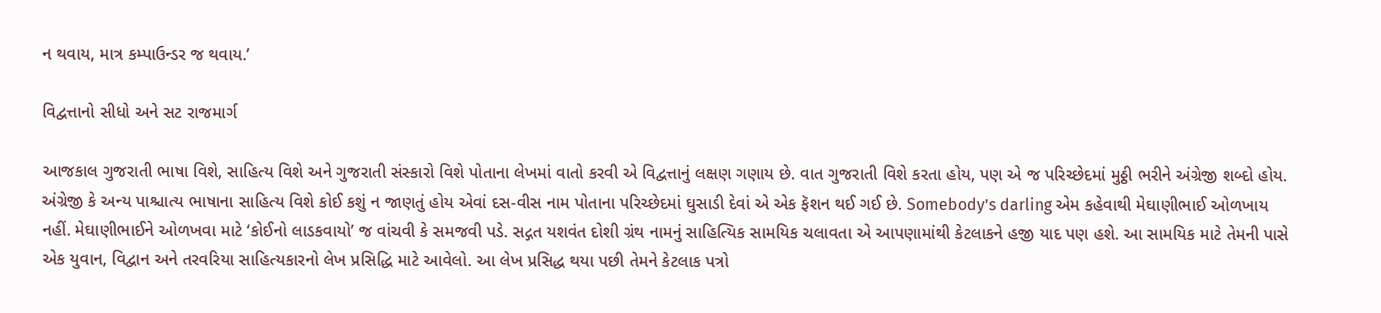ન થવાય, માત્ર કમ્પાઉન્ડર જ થવાય.’

વિદ્વત્તાનો સીધો અને સટ રાજમાર્ગ

આજકાલ ગુજરાતી ભાષા વિશે, સાહિત્ય વિશે અને ગુજરાતી સંસ્કારો વિશે પોતાના લેખમાં વાતો કરવી એ વિદ્વત્તાનું લક્ષણ ગણાય છે. વાત ગુજરાતી વિશે કરતા હોય, પણ એ જ પરિચ્છેદમાં મુઠ્ઠી ભરીને અંગ્રેજી શબ્દો હોય. અંગ્રેજી કે અન્ય પાશ્ચાત્ય ભાષાના સાહિત્ય વિશે કોઈ કશું ન જાણતું હોય એવાં દસ-વીસ નામ પોતાના પરિચ્છેદમાં ઘુસાડી દેવાં એ એક ફૅશન થઈ ગઈ છે. Somebody’s darling એમ કહેવાથી મેઘાણીભાઈ ઓળખાય નહીં. મેઘાણીભાઈને ઓળખવા માટે ‘કોઈનો લાડકવાયો’ જ વાંચવી કે સમજવી પડે. સદ્ગત યશવંત દોશી ગ્રંથ નામનું સાહિત્યિક સામયિક ચલાવતા એ આપણામાંથી કેટલાકને હજી યાદ પણ હશે. આ સામયિક માટે તેમની પાસે એક યુવાન, વિદ્વાન અને તરવરિયા સાહિત્યકારનો લેખ પ્રસિદ્ધિ માટે આવેલો. આ લેખ પ્રસિદ્ધ થયા પછી તેમને કેટલાક પત્રો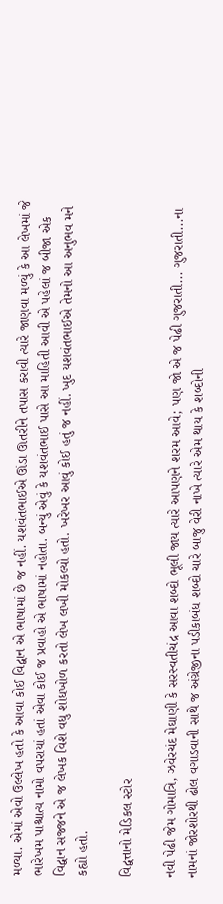મળ્યા. એમાં એવો ઉલ્લેખ હતો કે આવા કોઈ વિદ્વાન એ ભાષામાં છે જ નહીં. યશવંતભાઈએ ઊંડા ઊતરીને તપાસ કરાવી ત્યારે જાણવા મળ્યું કે આ લેખમાં જે ભારેખમ પાશ્ચાત્ય નામો વપરાયાં હતાં એવા કોઈ જ પ્રવાહો એ ભાષામાં નહોતા. બન્યું એવું કે યશવંતભાઈ પાસે આ માહિતી આવી એ પહેલાં જ બીજા એક વિદ્વાન સજ્જને એ જ લેખક વિશે વધુ શોધખોળ કરતો લેખ લખી મોકલ્યો હતો. ખરેખર આવું કોઈ હતું જ નહીં. ખુદ યશવંતભાઈએ તેમનો આ અનુભવ મને કહ્યો હતો.

વિદ્વત્તાનો મેડિકલ સ્ટોર

નવી પેઢી જેમ ગોમાત્રિ, ઝવેરચંદ મેઘાણી કે સરસ્વતીચંદ્ર આવા શબ્દો ભૂલી જાય ત્યારે આપણને શરમ આવે; પણ જો એ જ પેઢી ગુજરાતી... ગુજરાતી...ના નામનાં જોરશોરથી ઢોલ વગાડવાની સાથે જ અંગ્રેજીના પડીકાબંધ શબ્દો ચારે બાજુ વેરી નાખે ત્યારે એમ થાય કે શબ્દોની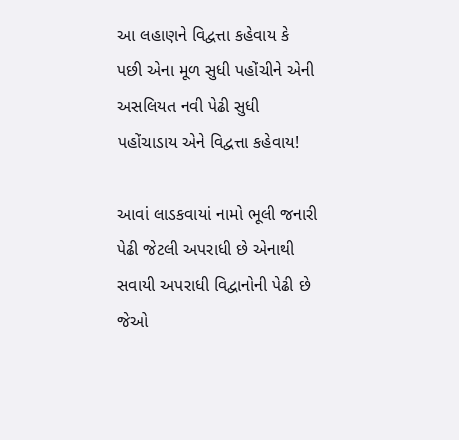આ લહાણને વિદ્વત્તા કહેવાય કે પછી એના મૂળ સુધી પહોંચીને એની અસલિયત નવી પેઢી સુધી પહોંચાડાય એને વિદ્વત્તા કહેવાય!

આવાં લાડકવાયાં નામો ભૂલી જનારી પેઢી જેટલી અપરાધી છે એનાથી સવાયી અપરાધી વિદ્વાનોની પેઢી છે જેઓ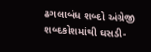ઢગલાબંધ શબ્દો અંગ્રેજી શબ્દકોશમાંથી ઘસડી-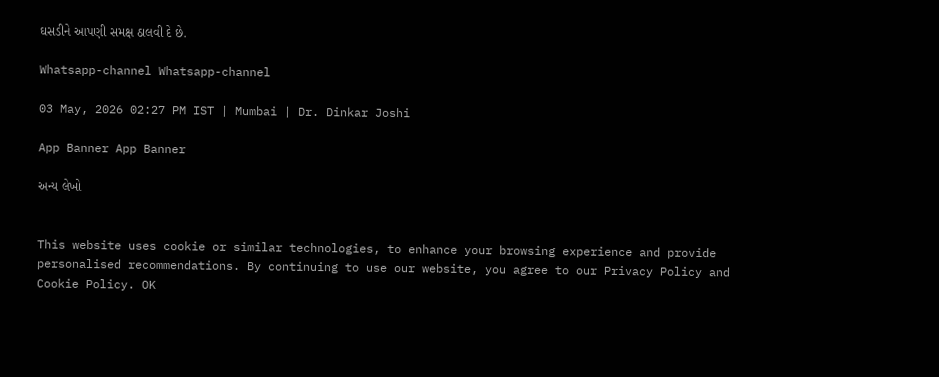ઘસડીને આપણી સમક્ષ ઠાલવી દે છે.

Whatsapp-channel Whatsapp-channel

03 May, 2026 02:27 PM IST | Mumbai | Dr. Dinkar Joshi

App Banner App Banner

અન્ય લેખો


This website uses cookie or similar technologies, to enhance your browsing experience and provide personalised recommendations. By continuing to use our website, you agree to our Privacy Policy and Cookie Policy. OK